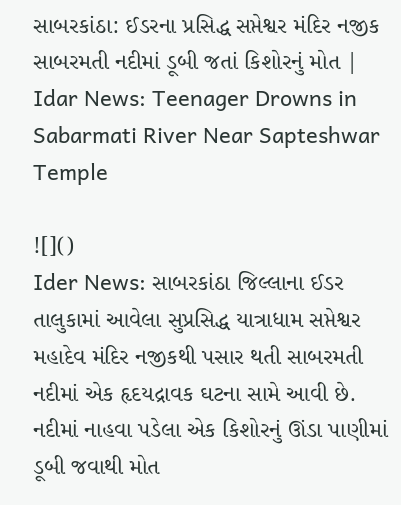સાબરકાંઠા: ઈડરના પ્રસિદ્ધ સપ્તેશ્વર મંદિર નજીક સાબરમતી નદીમાં ડૂબી જતાં કિશોરનું મોત | Idar News: Teenager Drowns in Sabarmati River Near Sapteshwar Temple

![]()
Ider News: સાબરકાંઠા જિલ્લાના ઈડર તાલુકામાં આવેલા સુપ્રસિદ્ધ યાત્રાધામ સપ્તેશ્વર મહાદેવ મંદિર નજીકથી પસાર થતી સાબરમતી નદીમાં એક હૃદયદ્રાવક ઘટના સામે આવી છે. નદીમાં નાહવા પડેલા એક કિશોરનું ઊંડા પાણીમાં ડૂબી જવાથી મોત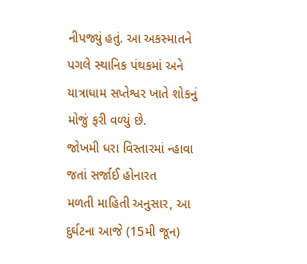નીપજ્યું હતું. આ અકસ્માતને પગલે સ્થાનિક પંથકમાં અને યાત્રાધામ સપ્તેશ્વર ખાતે શોકનું મોજું ફરી વળ્યું છે.
જોખમી ધરા વિસ્તારમાં ન્હાવા જતાં સર્જાઈ હોનારત
મળતી માહિતી અનુસાર, આ દુર્ઘટના આજે (15મી જૂન)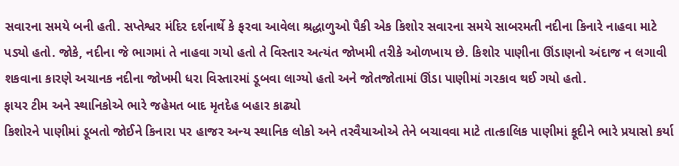સવારના સમયે બની હતી. સપ્તેશ્વર મંદિર દર્શનાર્થે કે ફરવા આવેલા શ્રદ્ધાળુઓ પૈકી એક કિશોર સવારના સમયે સાબરમતી નદીના કિનારે નાહવા માટે પડ્યો હતો. જોકે, નદીના જે ભાગમાં તે નાહવા ગયો હતો તે વિસ્તાર અત્યંત જોખમી તરીકે ઓળખાય છે. કિશોર પાણીના ઊંડાણનો અંદાજ ન લગાવી શકવાના કારણે અચાનક નદીના જોખમી ધરા વિસ્તારમાં ડૂબવા લાગ્યો હતો અને જોતજોતામાં ઊંડા પાણીમાં ગરકાવ થઈ ગયો હતો.
ફાયર ટીમ અને સ્થાનિકોએ ભારે જહેમત બાદ મૃતદેહ બહાર કાઢ્યો
કિશોરને પાણીમાં ડૂબતો જોઈને કિનારા પર હાજર અન્ય સ્થાનિક લોકો અને તરવૈયાઓએ તેને બચાવવા માટે તાત્કાલિક પાણીમાં કૂદીને ભારે પ્રયાસો કર્યા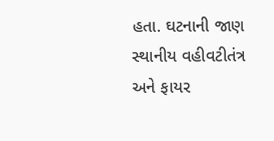હતા. ઘટનાની જાણ સ્થાનીય વહીવટીતંત્ર અને ફાયર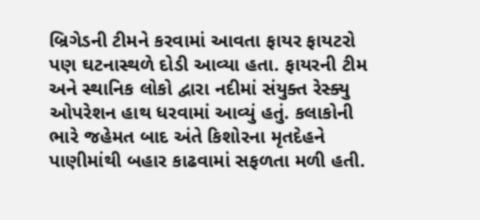બ્રિગેડની ટીમને કરવામાં આવતા ફાયર ફાયટરો પણ ઘટનાસ્થળે દોડી આવ્યા હતા. ફાયરની ટીમ અને સ્થાનિક લોકો દ્વારા નદીમાં સંયુક્ત રેસ્ક્યુ ઓપરેશન હાથ ધરવામાં આવ્યું હતું. કલાકોની ભારે જહેમત બાદ અંતે કિશોરના મૃતદેહને પાણીમાંથી બહાર કાઢવામાં સફળતા મળી હતી.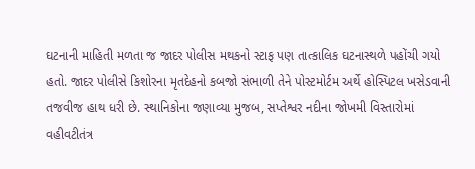ઘટનાની માહિતી મળતા જ જાદર પોલીસ મથકનો સ્ટાફ પણ તાત્કાલિક ઘટનાસ્થળે પહોંચી ગયો હતો. જાદર પોલીસે કિશોરના મૃતદેહનો કબજો સંભાળી તેને પોસ્ટમોર્ટમ અર્થે હોસ્પિટલ ખસેડવાની તજવીજ હાથ ધરી છે. સ્થાનિકોના જણાવ્યા મુજબ, સપ્તેશ્વર નદીના જોખમી વિસ્તારોમાં વહીવટીતંત્ર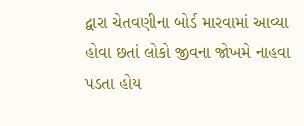દ્વારા ચેતવણીના બોર્ડ મારવામાં આવ્યા હોવા છતાં લોકો જીવના જોખમે નાહવા પડતા હોય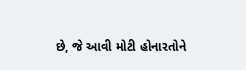છે, જે આવી મોટી હોનારતોને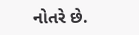નોતરે છે.